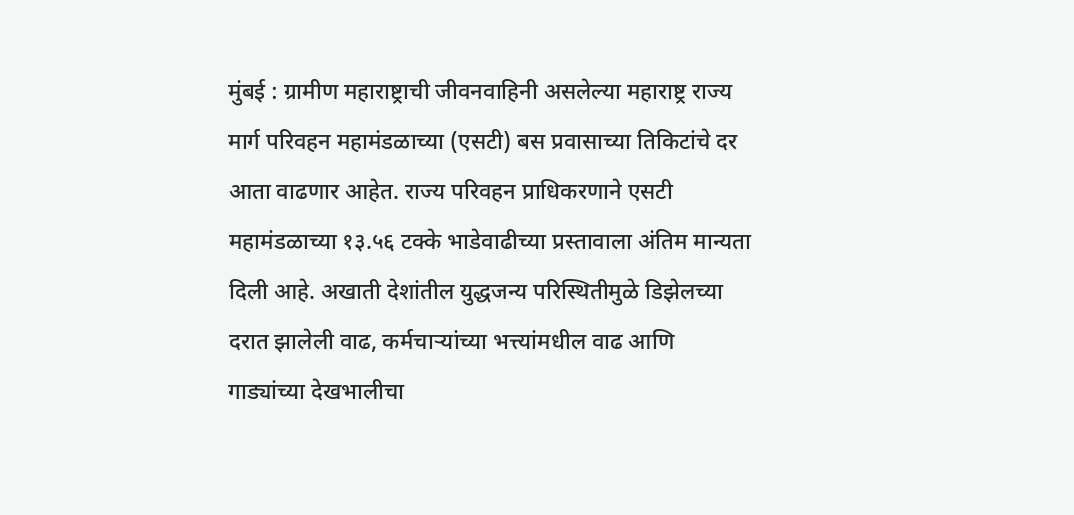मुंबई : ग्रामीण महाराष्ट्राची जीवनवाहिनी असलेल्या महाराष्ट्र राज्य मार्ग परिवहन महामंडळाच्या (एसटी) बस प्रवासाच्या तिकिटांचे दर आता वाढणार आहेत. राज्य परिवहन प्राधिकरणाने एसटी महामंडळाच्या १३.५६ टक्के भाडेवाढीच्या प्रस्तावाला अंतिम मान्यता दिली आहे. अखाती देशांतील युद्धजन्य परिस्थितीमुळे डिझेलच्या दरात झालेली वाढ, कर्मचाऱ्यांच्या भत्त्यांमधील वाढ आणि गाड्यांच्या देखभालीचा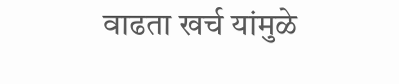वाढता खर्च यांमुळे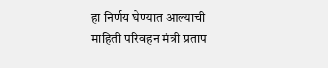हा निर्णय घेण्यात आल्याची माहिती परिवहन मंत्री प्रताप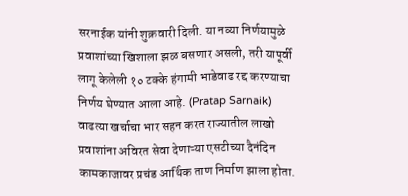सरनाईक यांनी शुक्रवारी दिली. या नव्या निर्णयामुळे प्रवाशांच्या खिशाला झळ बसणार असली, तरी यापूर्वी लागू केलेली १० टक्के हंगामी भाडेवाढ रद्द करण्याचा निर्णय घेण्यात आला आहे. (Pratap Sarnaik)
वाढत्या खर्चाचा भार सहन करत राज्यातील लाखो प्रवाशांना अविरत सेवा देणाऱ्या एसटीच्या दैनंदिन कामकाजावर प्रचंड आर्थिक ताण निर्माण झाला होता.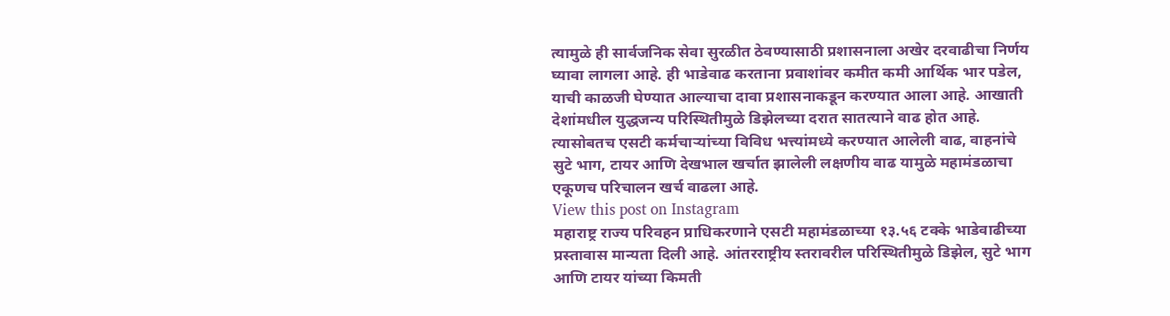त्यामुळे ही सार्वजनिक सेवा सुरळीत ठेवण्यासाठी प्रशासनाला अखेर दरवाढीचा निर्णय घ्यावा लागला आहे. ही भाडेवाढ करताना प्रवाशांवर कमीत कमी आर्थिक भार पडेल, याची काळजी घेण्यात आल्याचा दावा प्रशासनाकडून करण्यात आला आहे. आखाती देशांमधील युद्धजन्य परिस्थितीमुळे डिझेलच्या दरात सातत्याने वाढ होत आहे. त्यासोबतच एसटी कर्मचाऱ्यांच्या विविध भत्त्यांमध्ये करण्यात आलेली वाढ, वाहनांचे सुटे भाग, टायर आणि देखभाल खर्चात झालेली लक्षणीय वाढ यामुळे महामंडळाचा एकूणच परिचालन खर्च वाढला आहे.
View this post on Instagram
महाराष्ट्र राज्य परिवहन प्राधिकरणाने एसटी महामंडळाच्या १३.५६ टक्के भाडेवाढीच्या प्रस्तावास मान्यता दिली आहे. आंतरराष्ट्रीय स्तरावरील परिस्थितीमुळे डिझेल, सुटे भाग आणि टायर यांच्या किमती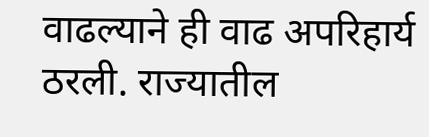वाढल्याने ही वाढ अपरिहार्य ठरली. राज्यातील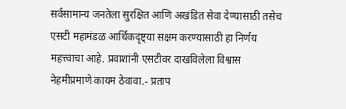सर्वसामान्य जनतेला सुरक्षित आणि अखंडित सेवा देण्यासाठी तसेच एसटी महामंडळ आर्थिकदृष्ट्या सक्षम करण्यासाठी हा निर्णय महत्त्वाचा आहे. प्रवाशांनी एसटीवर दाखविलेला विश्वास नेहमीप्रमाणे कायम ठेवावा.- प्रताप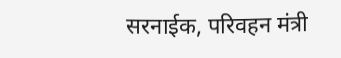सरनाईक, परिवहन मंत्री